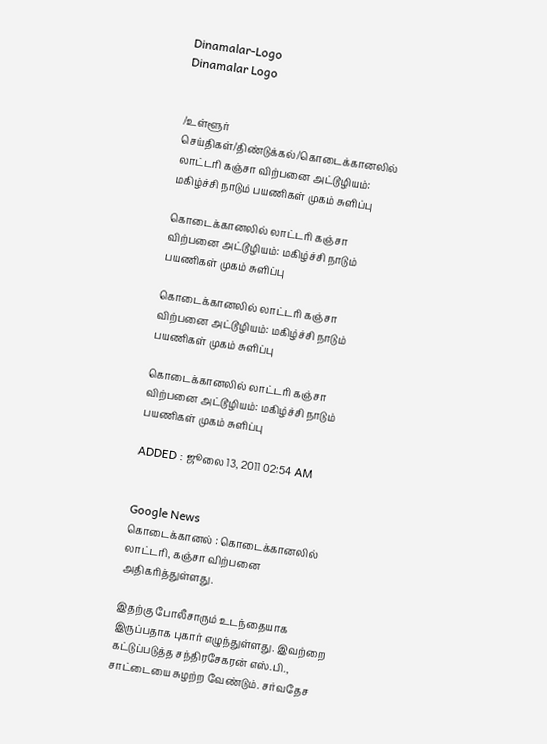Dinamalar-Logo
Dinamalar Logo


/உள்ளூர் செய்திகள்/திண்டுக்கல்/கொடைக்கானலில் லாட்டரி கஞ்சா விற்பனை அட்டூழியம்: மகிழ்ச்சி நாடும் பயணிகள் முகம் சுளிப்பு

கொடைக்கானலில் லாட்டரி கஞ்சா விற்பனை அட்டூழியம்: மகிழ்ச்சி நாடும் பயணிகள் முகம் சுளிப்பு

கொடைக்கானலில் லாட்டரி கஞ்சா விற்பனை அட்டூழியம்: மகிழ்ச்சி நாடும் பயணிகள் முகம் சுளிப்பு

கொடைக்கானலில் லாட்டரி கஞ்சா விற்பனை அட்டூழியம்: மகிழ்ச்சி நாடும் பயணிகள் முகம் சுளிப்பு

ADDED : ஜூலை 13, 2011 02:54 AM


Google News
கொடைக்கானல் : கொடைக்கானலில் லாட்டரி, கஞ்சா விற்பனை அதிகரித்துள்ளது.

இதற்கு போலீசாரும் உடந்தையாக இருப்பதாக புகார் எழுந்துள்ளது. இவற்றை கட்டுப்படுத்த சந்திரசேகரன் எஸ்.பி., சாட்டையை சுழற்ற வேண்டும். சர்வதேச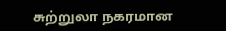சுற்றுலா நகரமான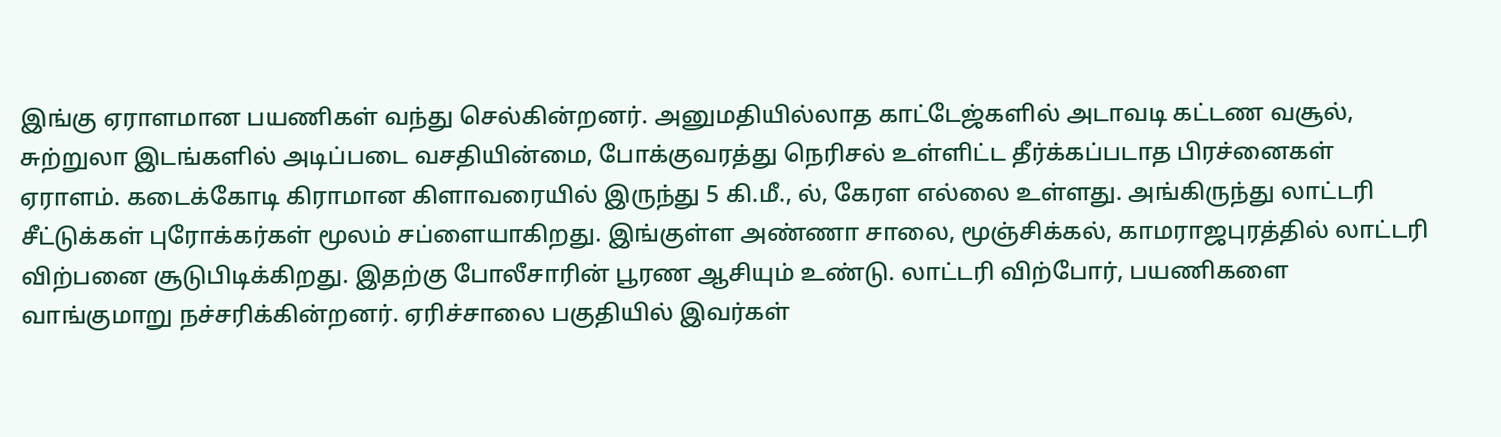இங்கு ஏராளமான பயணிகள் வந்து செல்கின்றனர். அனுமதியில்லாத காட்டேஜ்களில் அடாவடி கட்டண வசூல், சுற்றுலா இடங்களில் அடிப்படை வசதியின்மை, போக்குவரத்து நெரிசல் உள்ளிட்ட தீர்க்கப்படாத பிரச்னைகள் ஏராளம். கடைக்கோடி கிராமான கிளாவரையில் இருந்து 5 கி.மீ., ல், கேரள எல்லை உள்ளது. அங்கிருந்து லாட்டரி சீட்டுக்கள் புரோக்கர்கள் மூலம் சப்ளையாகிறது. இங்குள்ள அண்ணா சாலை, மூஞ்சிக்கல், காமராஜபுரத்தில் லாட்டரி விற்பனை சூடுபிடிக்கிறது. இதற்கு போலீசாரின் பூரண ஆசியும் உண்டு. லாட்டரி விற்போர், பயணிகளை வாங்குமாறு நச்சரிக்கின்றனர். ஏரிச்சாலை பகுதியில் இவர்கள்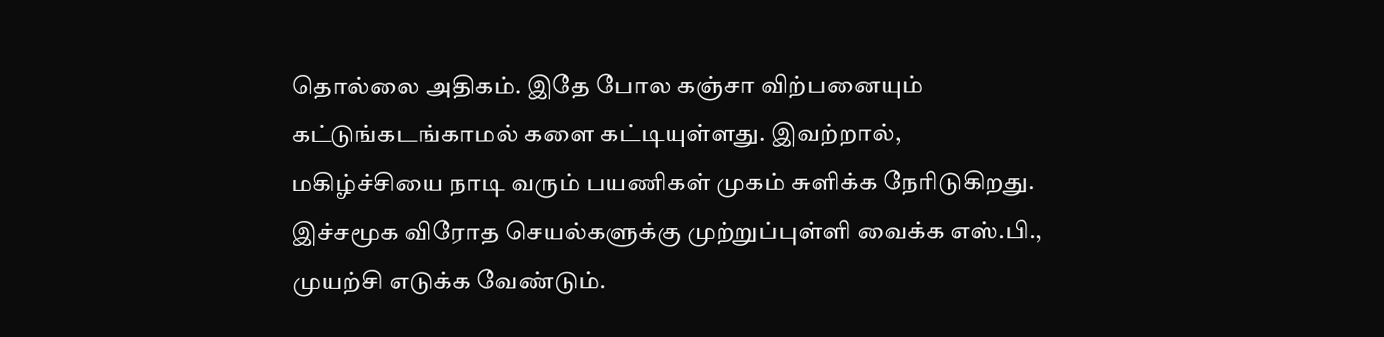தொல்லை அதிகம். இதே போல கஞ்சா விற்பனையும் கட்டுங்கடங்காமல் களை கட்டியுள்ளது. இவற்றால், மகிழ்ச்சியை நாடி வரும் பயணிகள் முகம் சுளிக்க நேரிடுகிறது. இச்சமூக விரோத செயல்களுக்கு முற்றுப்புள்ளி வைக்க எஸ்.பி., முயற்சி எடுக்க வேண்டும்.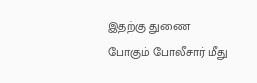இதற்கு துணை போகும் போலீசார் மீது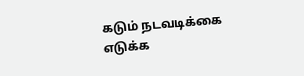கடும் நடவடிக்கை எடுக்க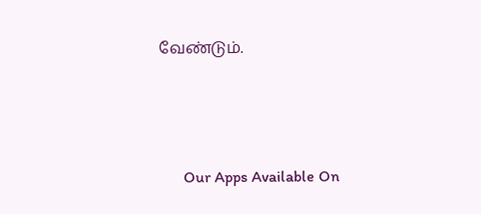வேண்டும்.





      Our Apps Available On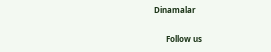Dinamalar

      Follow us